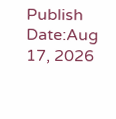Publish Date:Aug 17, 2026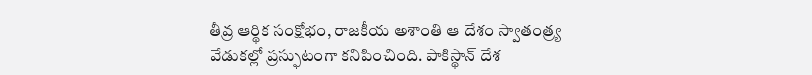తీవ్ర ఆర్థిక సంక్షోభం, రాజకీయ అశాంతి ఆ దేశం స్వాతంత్ర్య వేడుకల్లో ప్రస్ఫుటంగా కనిపించింది. పాకిస్థాన్ దేశ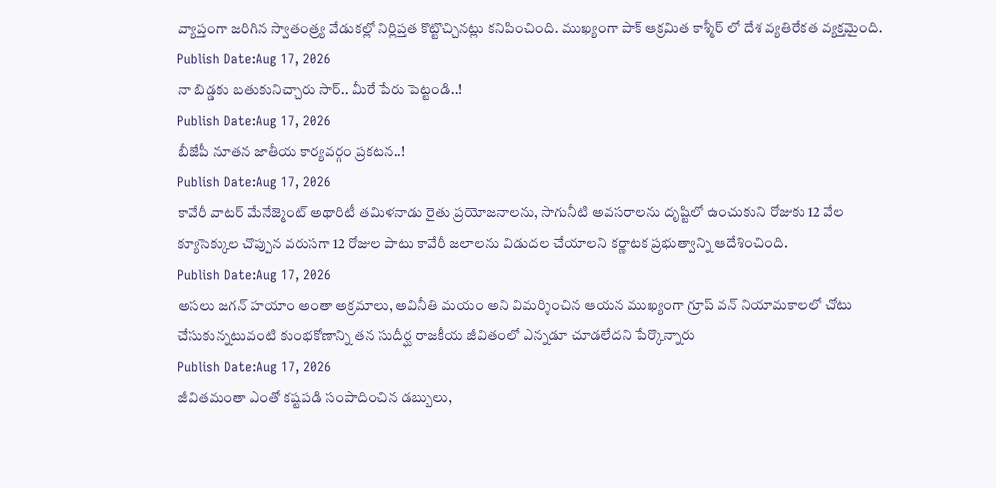వ్యాప్తంగా జరిగిన స్వాతంత్ర్య వేడుకల్లో నిర్లిప్తత కొట్టొచ్చినట్లు కనిపించింది. ముఖ్యంగా పాక్ ఆక్రమిత కాశ్మీర్ లో దేశ వ్యతిరేకత వ్యక్తమైంది.
Publish Date:Aug 17, 2026
నా బిడ్డకు బతుకునిచ్చారు సార్.. మీరే పేరు పెట్టండి..!
Publish Date:Aug 17, 2026
బీజేపీ నూతన జాతీయ కార్యవర్గం ప్రకటన..!
Publish Date:Aug 17, 2026
కావేరీ వాటర్ మేనేజ్మెంట్ అథారిటీ తమిళనాడు రైతు ప్రయోజనాలను, సాగునీటి అవసరాలను దృష్టిలో ఉంచుకుని రోజుకు 12 వేల క్యూసెక్కుల చొప్పున వరుసగా 12 రోజుల పాటు కావేరీ జలాలను విడుదల చేయాలని కర్ణాటక ప్రభుత్వాన్ని ఆదేశించింది.
Publish Date:Aug 17, 2026
అసలు జగన్ హయాం అంతా అక్రమాలు, అవినీతి మయం అని విమర్శించిన ఆయన ముఖ్యంగా గ్రూప్ వన్ నియామకాలలో చోటు చేసుకున్నటువంటి కుంభకోణాన్ని తన సుదీర్ఘ రాజకీయ జీవితంలో ఎన్నడూ చూడలేదని పేర్కొన్నారు
Publish Date:Aug 17, 2026
జీవితమంతా ఎంతో కష్టపడి సంపాదించిన డబ్బులు,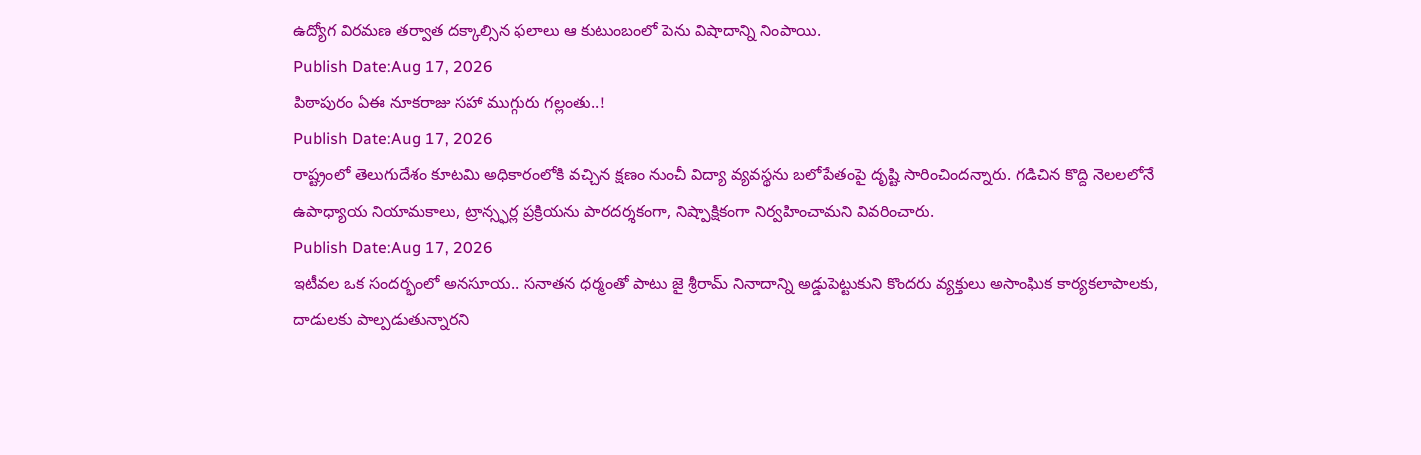ఉద్యోగ విరమణ తర్వాత దక్కాల్సిన ఫలాలు ఆ కుటుంబంలో పెను విషాదాన్ని నింపాయి.
Publish Date:Aug 17, 2026
పిఠాపురం ఏఈ నూకరాజు సహా ముగ్గురు గల్లంతు..!
Publish Date:Aug 17, 2026
రాష్ట్రంలో తెలుగుదేశం కూటమి అధికారంలోకి వచ్చిన క్షణం నుంచీ విద్యా వ్యవస్థను బలోపేతంపై దృష్టి సారించిందన్నారు. గడిచిన కొద్ది నెలలలోనే ఉపాధ్యాయ నియామకాలు, ట్రాన్స్ఫర్ల ప్రక్రియను పారదర్శకంగా, నిష్పాక్షికంగా నిర్వహించామని వివరించారు.
Publish Date:Aug 17, 2026
ఇటీవల ఒక సందర్భంలో అనసూయ.. సనాతన ధర్మంతో పాటు జై శ్రీరామ్ నినాదాన్ని అడ్డుపెట్టుకుని కొందరు వ్యక్తులు అసాంఘిక కార్యకలాపాలకు, దాడులకు పాల్పడుతున్నారని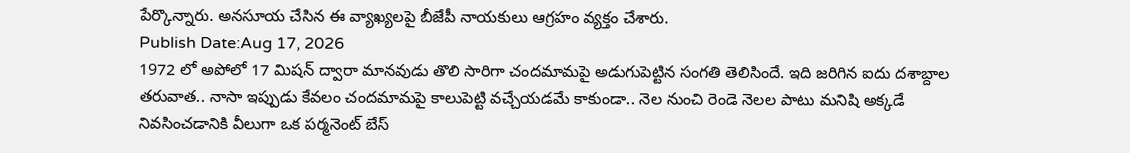పేర్కొన్నారు. అనసూయ చేసిన ఈ వ్యాఖ్యలపై బీజేపీ నాయకులు ఆగ్రహం వ్యక్తం చేశారు.
Publish Date:Aug 17, 2026
1972 లో అపోలో 17 మిషన్ ద్వారా మానవుడు తొలి సారిగా చందమామపై అడుగుపెట్టిన సంగతి తెలిసిందే. ఇది జరిగిన ఐదు దశాబ్దాల తరువాత.. నాసా ఇప్పుడు కేవలం చందమామపై కాలుపెట్టి వచ్చేయడమే కాకుండా.. నెల నుంచి రెండె నెలల పాటు మనిషి అక్కడే నివసించడానికి వీలుగా ఒక పర్మనెంట్ బేస్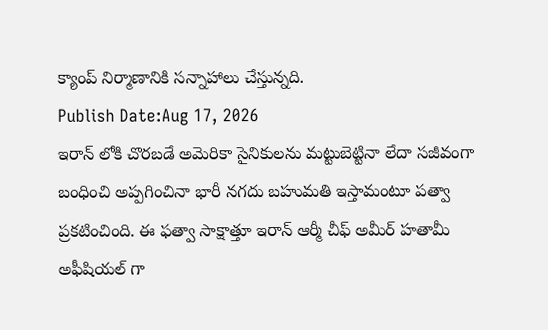క్యాంప్ నిర్మాణానికి సన్నాహాలు చేస్తున్నది.
Publish Date:Aug 17, 2026
ఇరాన్ లోకి చొరబడే అమెరికా సైనికులను మట్టుబెట్టినా లేదా సజీవంగా బంధించి అప్పగించినా భారీ నగదు బహుమతి ఇస్తామంటూ పత్వా ప్రకటించింది. ఈ ఫత్వా సాక్షాత్తూ ఇరాన్ ఆర్మీ చీఫ్ అమీర్ హతామీ అఫీషియల్ గా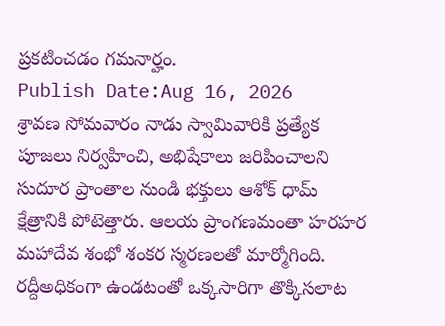ప్రకటించడం గమనార్హం.
Publish Date:Aug 16, 2026
శ్రావణ సోమవారం నాడు స్వామివారికి ప్రత్యేక పూజలు నిర్వహించి, అభిషేకాలు జరిపించాలని సుదూర ప్రాంతాల నుండి భక్తులు ఆశోక్ ధామ్ క్షేత్రానికి పోటెత్తారు. ఆలయ ప్రాంగణమంతా హరహర మహాదేవ శంభో శంకర స్మరణలతో మార్మోగింది. రద్దీఅధికంగా ఉండటంతో ఒక్కసారిగా తొక్కిసలాట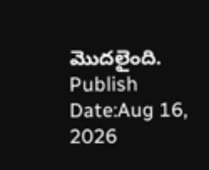మొదలైంది.
Publish Date:Aug 16, 2026